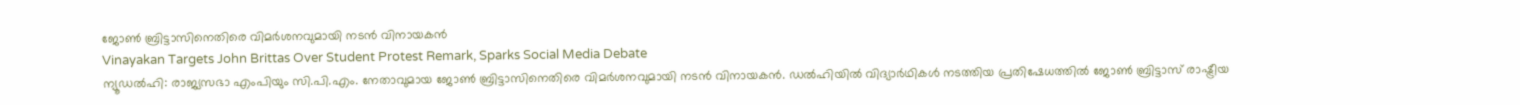ജോൺ ബ്രിട്ടാസിനെതിരെ വിമർശനവുമായി നടൻ വിനായകൻ
Vinayakan Targets John Brittas Over Student Protest Remark, Sparks Social Media Debate
ന്യൂഡൽഹി: രാജ്യസഭാ എംപിയും സി.പി.എം. നേതാവുമായ ജോൺ ബ്രിട്ടാസിനെതിരെ വിമർശനവുമായി നടൻ വിനായകൻ. ഡൽഹിയിൽ വിദ്യാർഥികൾ നടത്തിയ പ്രതിഷേധത്തിൽ ജോൺ ബ്രിട്ടാസ് രാഷ്ട്രീയ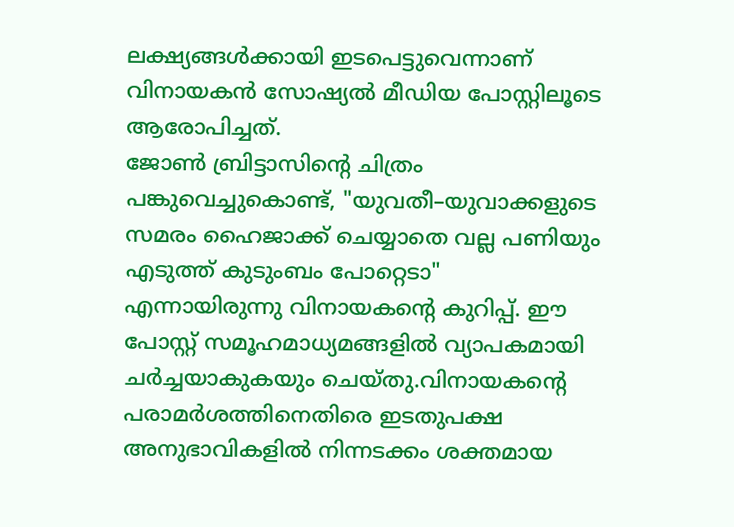ലക്ഷ്യങ്ങൾക്കായി ഇടപെട്ടുവെന്നാണ് വിനായകൻ സോഷ്യൽ മീഡിയ പോസ്റ്റിലൂടെ ആരോപിച്ചത്.
ജോൺ ബ്രിട്ടാസിന്റെ ചിത്രം പങ്കുവെച്ചുകൊണ്ട്, "യുവതീ–യുവാക്കളുടെ സമരം ഹൈജാക്ക് ചെയ്യാതെ വല്ല പണിയും എടുത്ത് കുടുംബം പോറ്റെടാ" എന്നായിരുന്നു വിനായകന്റെ കുറിപ്പ്. ഈ പോസ്റ്റ് സമൂഹമാധ്യമങ്ങളിൽ വ്യാപകമായി ചർച്ചയാകുകയും ചെയ്തു.വിനായകന്റെ പരാമർശത്തിനെതിരെ ഇടതുപക്ഷ അനുഭാവികളിൽ നിന്നടക്കം ശക്തമായ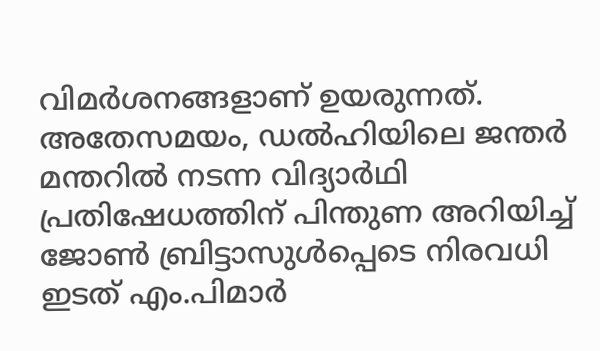വിമർശനങ്ങളാണ് ഉയരുന്നത്. അതേസമയം, ഡൽഹിയിലെ ജന്തർ മന്തറിൽ നടന്ന വിദ്യാർഥി പ്രതിഷേധത്തിന് പിന്തുണ അറിയിച്ച് ജോൺ ബ്രിട്ടാസുൾപ്പെടെ നിരവധി ഇടത് എം.പിമാർ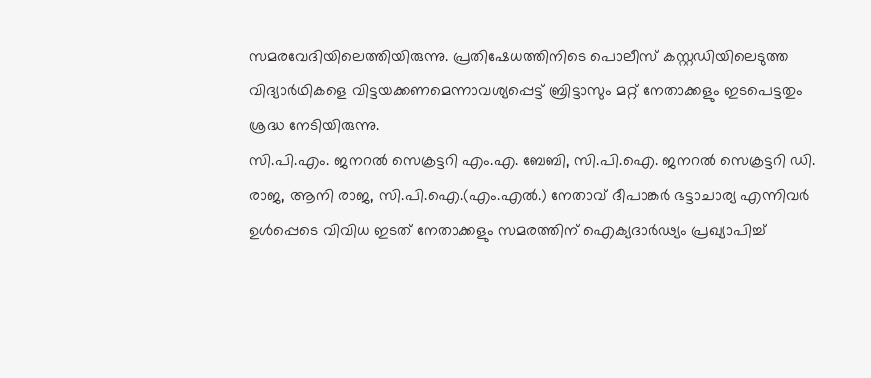സമരവേദിയിലെത്തിയിരുന്നു. പ്രതിഷേധത്തിനിടെ പൊലീസ് കസ്റ്റഡിയിലെടുത്ത വിദ്യാർഥികളെ വിട്ടയക്കണമെന്നാവശ്യപ്പെട്ട് ബ്രിട്ടാസും മറ്റ് നേതാക്കളും ഇടപെട്ടതും ശ്രദ്ധ നേടിയിരുന്നു.
സി.പി.എം. ജനറൽ സെക്രട്ടറി എം.എ. ബേബി, സി.പി.ഐ. ജനറൽ സെക്രട്ടറി ഡി. രാജ, ആനി രാജ, സി.പി.ഐ.(എം.എൽ.) നേതാവ് ദീപാങ്കർ ഭട്ടാചാര്യ എന്നിവർ ഉൾപ്പെടെ വിവിധ ഇടത് നേതാക്കളും സമരത്തിന് ഐക്യദാർഢ്യം പ്രഖ്യാപിച്ച്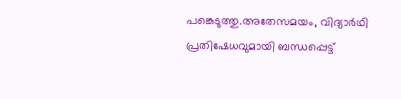പങ്കെടുത്തു.അതേസമയം, വിദ്യാർഥി പ്രതിഷേധവുമായി ബന്ധപ്പെട്ട്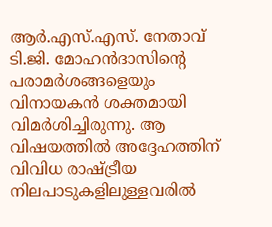ആർ.എസ്.എസ്. നേതാവ് ടി.ജി. മോഹൻദാസിന്റെ പരാമർശങ്ങളെയും വിനായകൻ ശക്തമായി വിമർശിച്ചിരുന്നു. ആ വിഷയത്തിൽ അദ്ദേഹത്തിന് വിവിധ രാഷ്ട്രീയ നിലപാടുകളിലുള്ളവരിൽ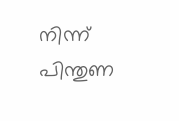നിന്ന് പിന്തുണ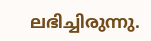ലഭിച്ചിരുന്നു.